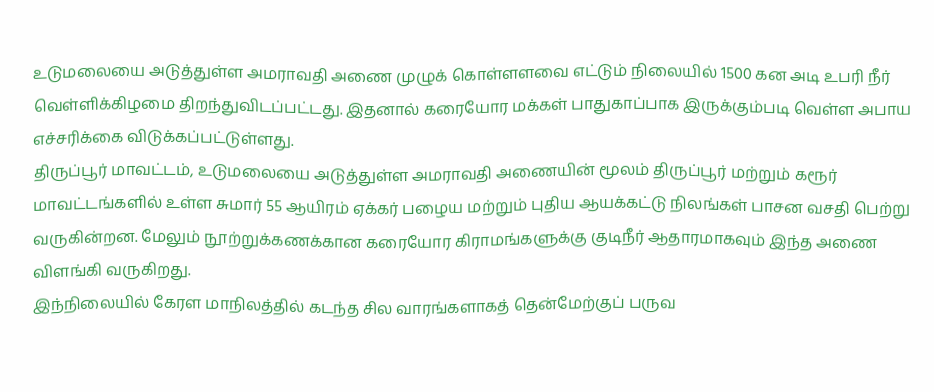உடுமலையை அடுத்துள்ள அமராவதி அணை முழுக் கொள்ளளவை எட்டும் நிலையில் 1500 கன அடி உபரி நீர் வெள்ளிக்கிழமை திறந்துவிடப்பட்டது. இதனால் கரையோர மக்கள் பாதுகாப்பாக இருக்கும்படி வெள்ள அபாய எச்சரிக்கை விடுக்கப்பட்டுள்ளது.
திருப்பூர் மாவட்டம், உடுமலையை அடுத்துள்ள அமராவதி அணையின் மூலம் திருப்பூர் மற்றும் கரூர் மாவட்டங்களில் உள்ள சுமார் 55 ஆயிரம் ஏக்கர் பழைய மற்றும் புதிய ஆயக்கட்டு நிலங்கள் பாசன வசதி பெற்று வருகின்றன. மேலும் நூற்றுக்கணக்கான கரையோர கிராமங்களுக்கு குடிநீர் ஆதாரமாகவும் இந்த அணை விளங்கி வருகிறது.
இந்நிலையில் கேரள மாநிலத்தில் கடந்த சில வாரங்களாகத் தென்மேற்குப் பருவ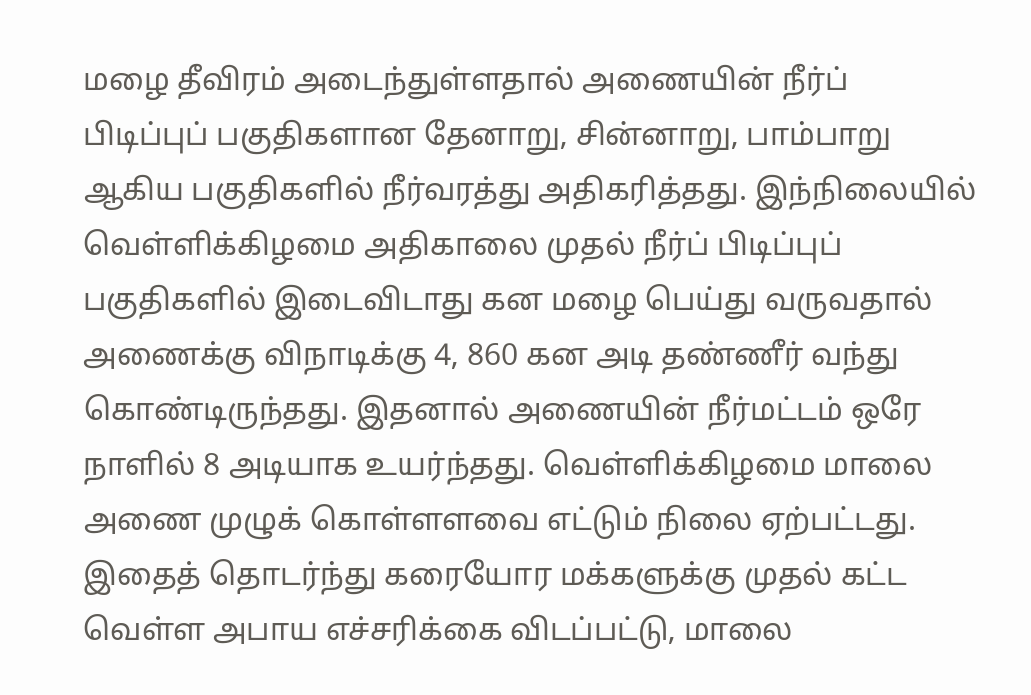மழை தீவிரம் அடைந்துள்ளதால் அணையின் நீர்ப் பிடிப்புப் பகுதிகளான தேனாறு, சின்னாறு, பாம்பாறு ஆகிய பகுதிகளில் நீர்வரத்து அதிகரித்தது. இந்நிலையில் வெள்ளிக்கிழமை அதிகாலை முதல் நீர்ப் பிடிப்புப் பகுதிகளில் இடைவிடாது கன மழை பெய்து வருவதால் அணைக்கு விநாடிக்கு 4, 860 கன அடி தண்ணீர் வந்து கொண்டிருந்தது. இதனால் அணையின் நீர்மட்டம் ஒரே நாளில் 8 அடியாக உயர்ந்தது. வெள்ளிக்கிழமை மாலை அணை முழுக் கொள்ளளவை எட்டும் நிலை ஏற்பட்டது. இதைத் தொடர்ந்து கரையோர மக்களுக்கு முதல் கட்ட வெள்ள அபாய எச்சரிக்கை விடப்பட்டு, மாலை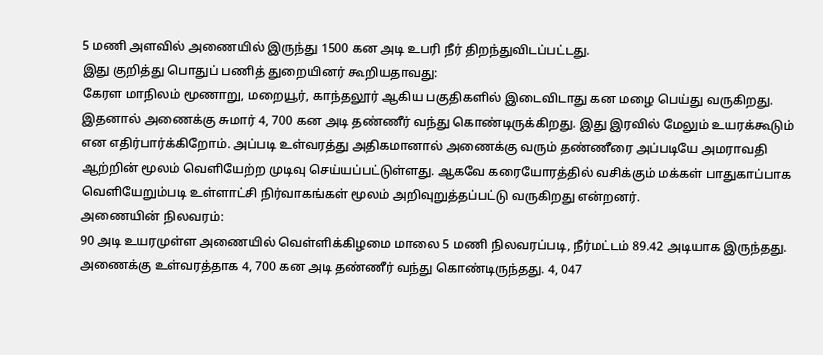5 மணி அளவில் அணையில் இருந்து 1500 கன அடி உபரி நீர் திறந்துவிடப்பட்டது.
இது குறித்து பொதுப் பணித் துறையினர் கூறியதாவது:
கேரள மாநிலம் மூணாறு, மறையூர், காந்தலூர் ஆகிய பகுதிகளில் இடைவிடாது கன மழை பெய்து வருகிறது. இதனால் அணைக்கு சுமார் 4, 700 கன அடி தண்ணீர் வந்து கொண்டிருக்கிறது. இது இரவில் மேலும் உயரக்கூடும் என எதிர்பார்க்கிறோம். அப்படி உள்வரத்து அதிகமானால் அணைக்கு வரும் தண்ணீரை அப்படியே அமராவதி ஆற்றின் மூலம் வெளியேற்ற முடிவு செய்யப்பட்டுள்ளது. ஆகவே கரையோரத்தில் வசிக்கும் மக்கள் பாதுகாப்பாக வெளியேறும்படி உள்ளாட்சி நிர்வாகங்கள் மூலம் அறிவுறுத்தப்பட்டு வருகிறது என்றனர்.
அணையின் நிலவரம்:
90 அடி உயரமுள்ள அணையில் வெள்ளிக்கிழமை மாலை 5 மணி நிலவரப்படி, நீர்மட்டம் 89.42 அடியாக இருந்தது. அணைக்கு உள்வரத்தாக 4, 700 கன அடி தண்ணீர் வந்து கொண்டிருந்தது. 4, 047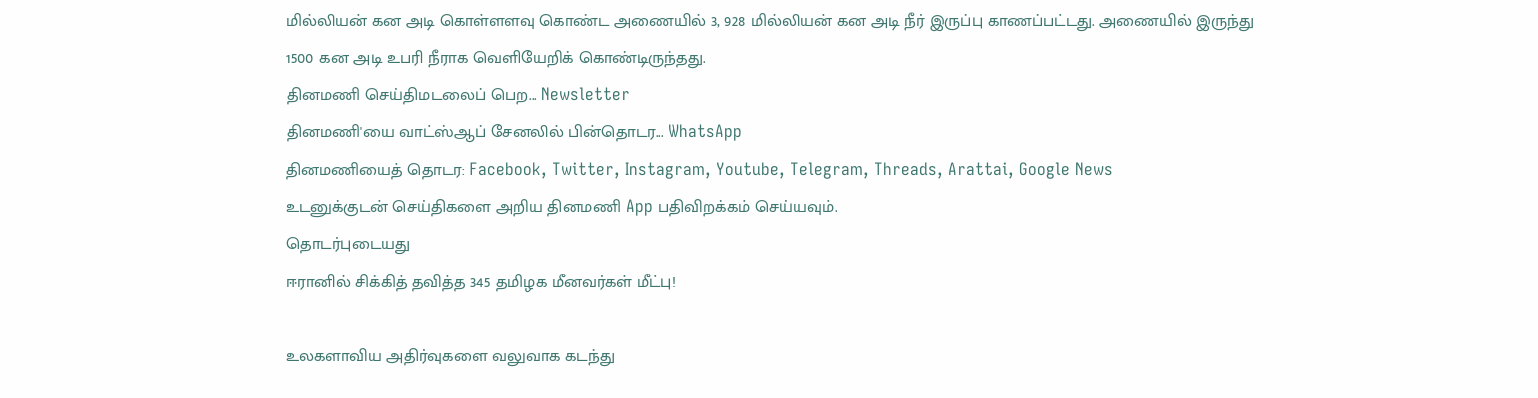மில்லியன் கன அடி கொள்ளளவு கொண்ட அணையில் 3, 928 மில்லியன் கன அடி நீர் இருப்பு காணப்பட்டது. அணையில் இருந்து 1500 கன அடி உபரி நீராக வெளியேறிக் கொண்டிருந்தது.
தினமணி செய்திமடலைப் பெற... Newsletter
தினமணி'யை வாட்ஸ்ஆப் சேனலில் பின்தொடர... WhatsApp
தினமணியைத் தொடர: Facebook, Twitter, Instagram, Youtube, Telegram, Threads, Arattai, Google News
உடனுக்குடன் செய்திகளை அறிய தினமணி App பதிவிறக்கம் செய்யவும்.
தொடர்புடையது
ஈரானில் சிக்கித் தவித்த 345 தமிழக மீனவர்கள் மீட்பு!

உலகளாவிய அதிர்வுகளை வலுவாக கடந்து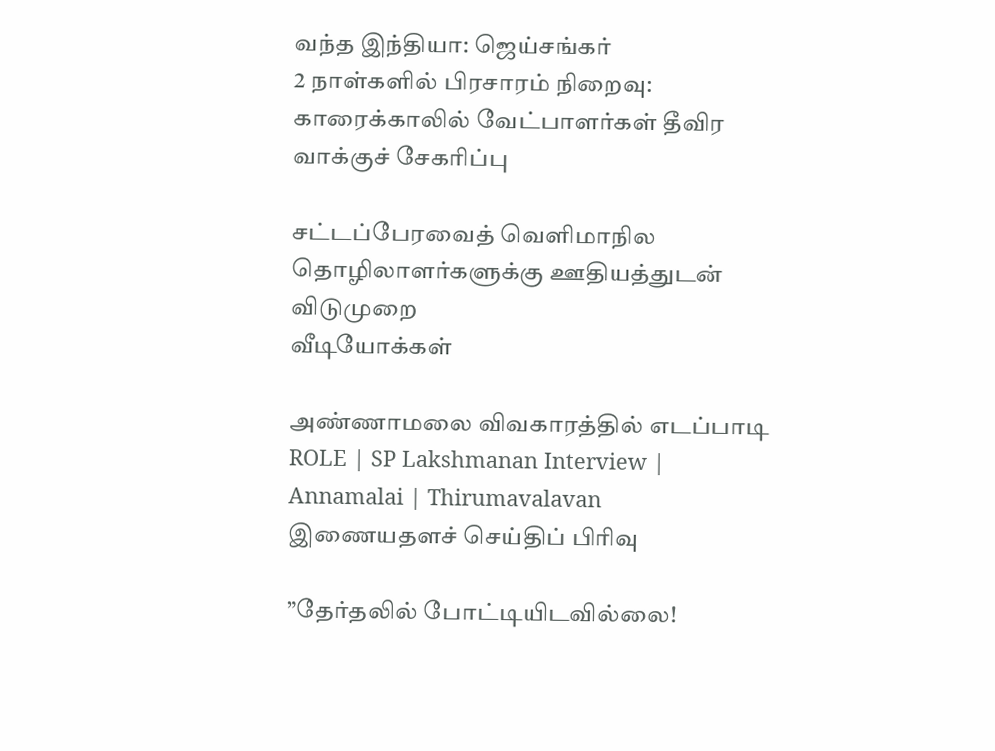வந்த இந்தியா: ஜெய்சங்கர்
2 நாள்களில் பிரசாரம் நிறைவு: காரைக்காலில் வேட்பாளர்கள் தீவிர வாக்குச் சேகரிப்பு

சட்டப்பேரவைத் வெளிமாநில தொழிலாளர்களுக்கு ஊதியத்துடன் விடுமுறை
வீடியோக்கள்

அண்ணாமலை விவகாரத்தில் எடப்பாடி ROLE | SP Lakshmanan Interview | Annamalai | Thirumavalavan
இணையதளச் செய்திப் பிரிவு

”தேர்தலில் போட்டியிடவில்லை!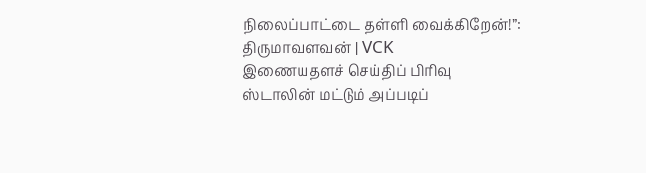நிலைப்பாட்டை தள்ளி வைக்கிறேன்!”: திருமாவளவன் | VCK
இணையதளச் செய்திப் பிரிவு
ஸ்டாலின் மட்டும் அப்படிப்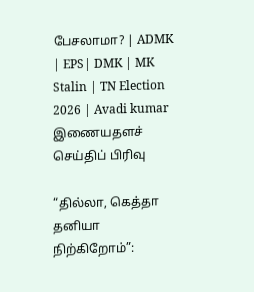பேசலாமா? | ADMK | EPS| DMK | MK Stalin | TN Election 2026 | Avadi kumar
இணையதளச் செய்திப் பிரிவு

“தில்லா, கெத்தா தனியா நிற்கிறோம்”: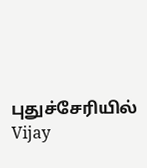புதுச்சேரியில் Vijay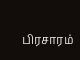பிரசாரம்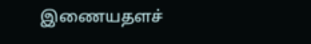இணையதளச்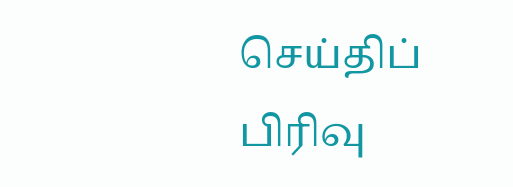செய்திப் பிரிவு